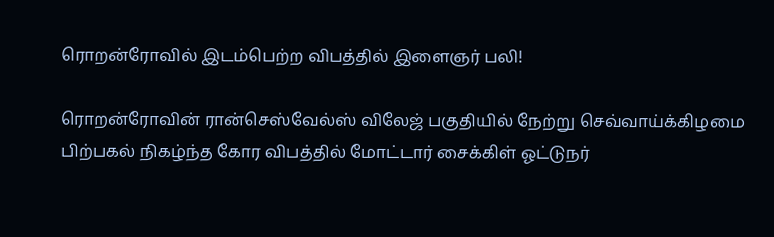ரொறன்ரோவில் இடம்பெற்ற விபத்தில் இளைஞர் பலி!

ரொறன்ரோவின் ரான்செஸ்வேல்ஸ் விலேஜ் பகுதியில் நேற்று செவ்வாய்க்கிழமை பிற்பகல் நிகழ்ந்த கோர விபத்தில் மோட்டார் சைக்கிள் ஓட்டுநர்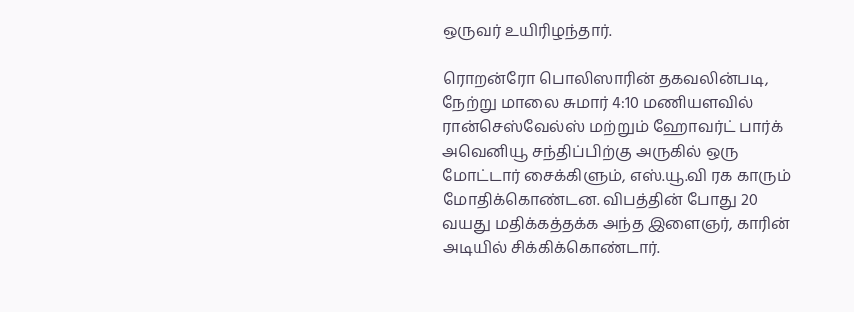ஒருவர் உயிரிழந்தார்.

ரொறன்ரோ பொலிஸாரின் தகவலின்படி, நேற்று மாலை சுமார் 4:10 மணியளவில் ரான்செஸ்வேல்ஸ் மற்றும் ஹோவர்ட் பார்க் அவெனியூ சந்திப்பிற்கு அருகில் ஒரு மோட்டார் சைக்கிளும், எஸ்.யூ.வி ரக காரும் மோதிக்கொண்டன. விபத்தின் போது 20 வயது மதிக்கத்தக்க அந்த இளைஞர், காரின் அடியில் சிக்கிக்கொண்டார்.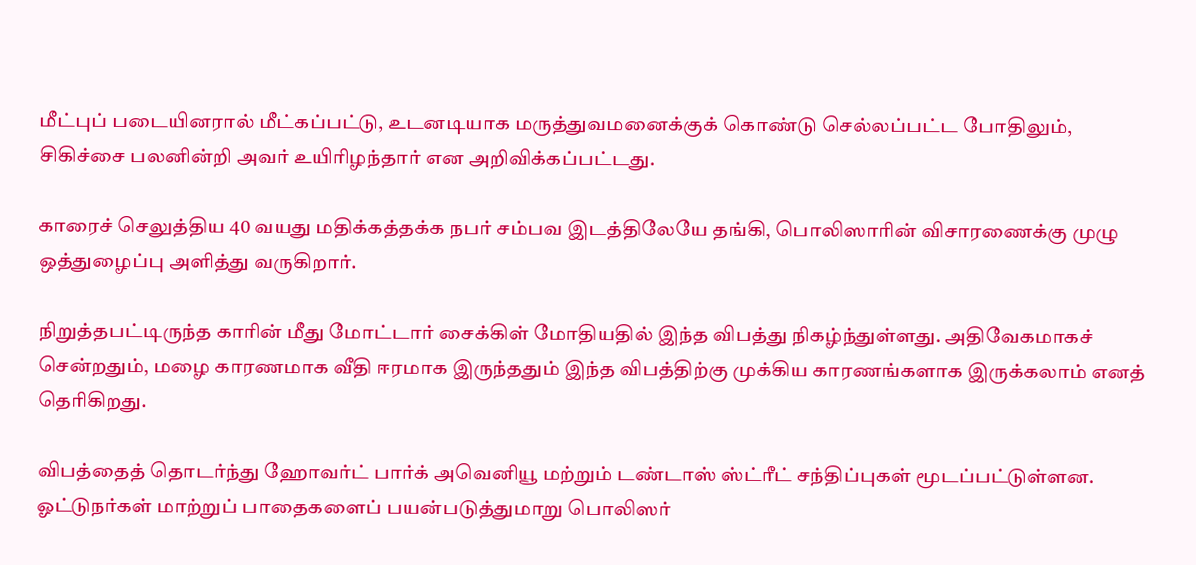மீட்புப் படையினரால் மீட்கப்பட்டு, உடனடியாக மருத்துவமனைக்குக் கொண்டு செல்லப்பட்ட போதிலும், சிகிச்சை பலனின்றி அவர் உயிரிழந்தார் என அறிவிக்கப்பட்டது.

காரைச் செலுத்திய 40 வயது மதிக்கத்தக்க நபர் சம்பவ இடத்திலேயே தங்கி, பொலிஸாரின் விசாரணைக்கு முழு ஒத்துழைப்பு அளித்து வருகிறார்.

நிறுத்தபட்டிருந்த காரின் மீது மோட்டார் சைக்கிள் மோதியதில் இந்த விபத்து நிகழ்ந்துள்ளது. அதிவேகமாகச் சென்றதும், மழை காரணமாக வீதி ஈரமாக இருந்ததும் இந்த விபத்திற்கு முக்கிய காரணங்களாக இருக்கலாம் எனத் தெரிகிறது.

விபத்தைத் தொடர்ந்து ஹோவர்ட் பார்க் அவெனியூ மற்றும் டண்டாஸ் ஸ்ட்ரீட் சந்திப்புகள் மூடப்பட்டுள்ளன. ஓட்டுநர்கள் மாற்றுப் பாதைகளைப் பயன்படுத்துமாறு பொலிஸர்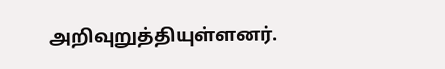அறிவுறுத்தியுள்ளனர்.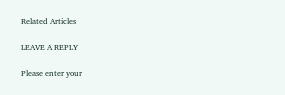Related Articles

LEAVE A REPLY

Please enter your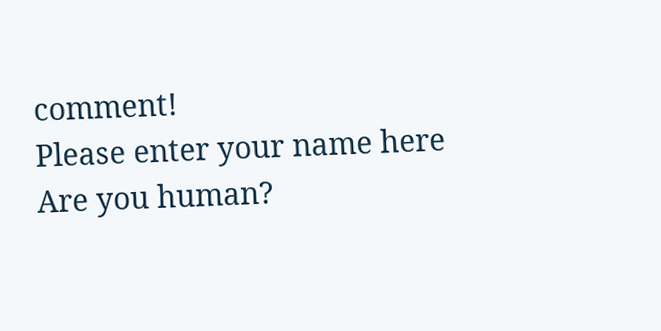comment!
Please enter your name here
Are you human?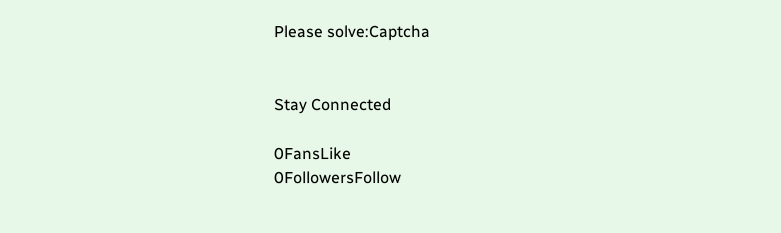Please solve:Captcha


Stay Connected

0FansLike
0FollowersFollow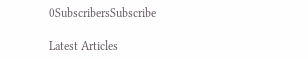0SubscribersSubscribe

Latest Articles